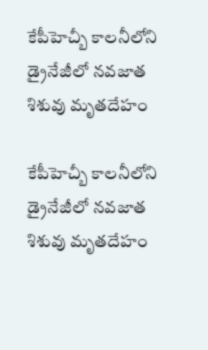కేపీహెచ్బీ కాలనీలోని డ్రైనేజీలో నవజాత శిశువు మృతదేహం

కేపీహెచ్బీ కాలనీలోని డ్రైనేజీలో నవజాత శిశువు మృతదేహం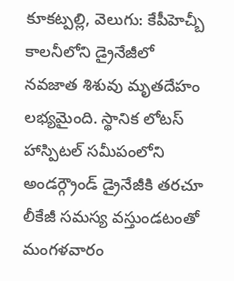కూకట్పల్లి, వెలుగు: కేపీహెచ్బీ కాలనీలోని డ్రైనేజీలో నవజాత శిశువు మృతదేహం లభ్యమైంది. స్థానిక లోటస్ హాస్పిటల్ సమీపంలోని అండర్గ్రౌండ్ డ్రైనేజీకి తరచూ లీకేజీ సమస్య వస్తుండటంతో మంగళవారం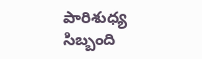పారిశుధ్య సిబ్బంది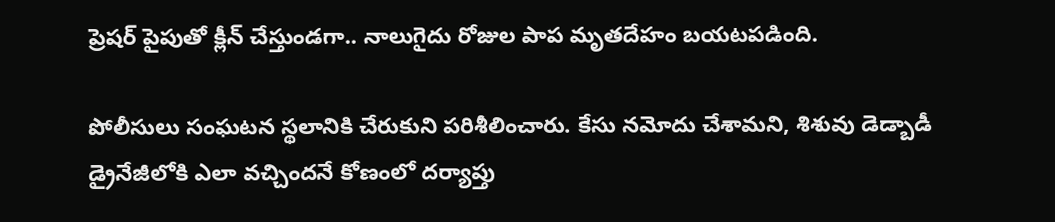ప్రెషర్ పైపుతో క్లీన్ చేస్తుండగా.. నాలుగైదు రోజుల పాప మృతదేహం బయటపడింది.

పోలీసులు సంఘటన స్థలానికి చేరుకుని పరిశీలించారు. కేసు నమోదు చేశామని, శిశువు డెడ్బాడీ డ్రైనేజీలోకి ఎలా వచ్చిందనే కోణంలో దర్యాప్తు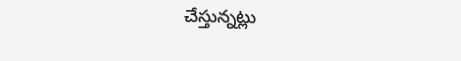చేస్తున్నట్లు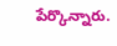పేర్కొన్నారు.